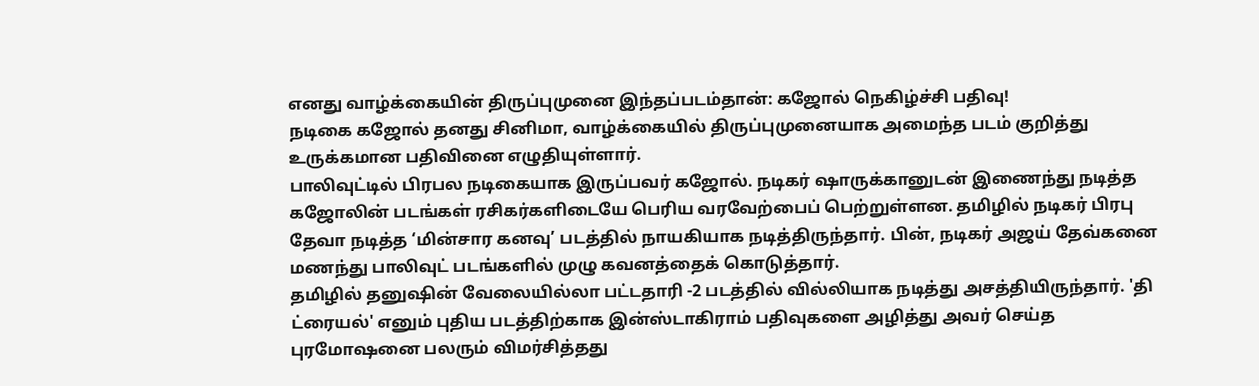எனது வாழ்க்கையின் திருப்புமுனை இந்தப்படம்தான்: கஜோல் நெகிழ்ச்சி பதிவு!
நடிகை கஜோல் தனது சினிமா, வாழ்க்கையில் திருப்புமுனையாக அமைந்த படம் குறித்து உருக்கமான பதிவினை எழுதியுள்ளார்.
பாலிவுட்டில் பிரபல நடிகையாக இருப்பவர் கஜோல். நடிகர் ஷாருக்கானுடன் இணைந்து நடித்த கஜோலின் படங்கள் ரசிகர்களிடையே பெரிய வரவேற்பைப் பெற்றுள்ளன. தமிழில் நடிகர் பிரபு தேவா நடித்த ‘மின்சார கனவு’ படத்தில் நாயகியாக நடித்திருந்தார். பின், நடிகர் அஜய் தேவ்கனை மணந்து பாலிவுட் படங்களில் முழு கவனத்தைக் கொடுத்தார்.
தமிழில் தனுஷின் வேலையில்லா பட்டதாரி -2 படத்தில் வில்லியாக நடித்து அசத்தியிருந்தார். 'தி ட்ரையல்' எனும் புதிய படத்திற்காக இன்ஸ்டாகிராம் பதிவுகளை அழித்து அவர் செய்த புரமோஷனை பலரும் விமர்சித்தது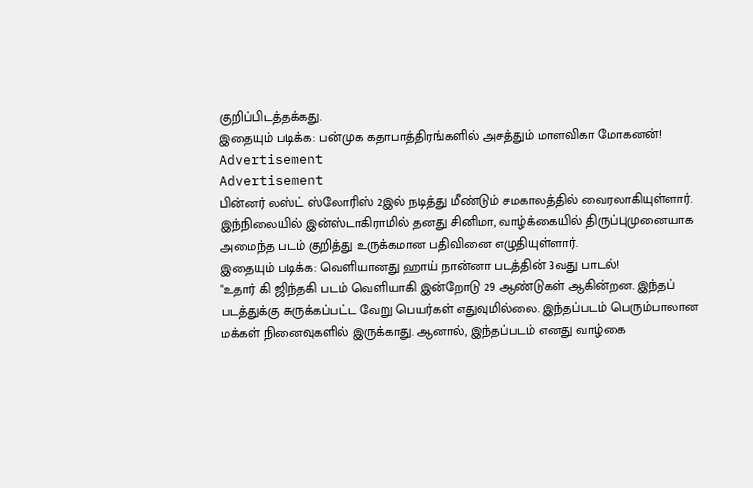குறிப்பிடத்தக்கது.
இதையும் படிக்க: பன்முக கதாபாத்திரங்களில் அசத்தும் மாளவிகா மோகனன்!
Advertisement
Advertisement
பின்னர் லஸ்ட் ஸ்லோரிஸ் 2இல் நடித்து மீண்டும் சமகாலத்தில் வைரலாகியுள்ளார். இந்நிலையில் இன்ஸ்டாகிராமில் தனது சினிமா, வாழ்க்கையில் திருப்புமுனையாக அமைந்த படம் குறித்து உருக்கமான பதிவினை எழுதியுள்ளார்.
இதையும் படிக்க: வெளியானது ஹாய் நான்னா படத்தின் 3வது பாடல்!
"உதார் கி ஜிந்தகி படம் வெளியாகி இன்றோடு 29 ஆண்டுகள் ஆகின்றன. இந்தப் படத்துக்கு சுருக்கப்பட்ட வேறு பெயர்கள் எதுவுமில்லை. இந்தப்படம் பெரும்பாலான மக்கள் நினைவுகளில் இருக்காது. ஆனால், இந்தப்படம் எனது வாழ்கை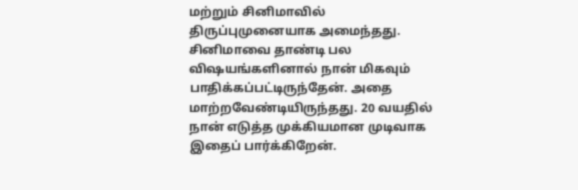மற்றும் சினிமாவில் திருப்புமுனையாக அமைந்தது. சினிமாவை தாண்டி பல விஷயங்களினால் நான் மிகவும் பாதிக்கப்பட்டிருந்தேன். அதை மாற்றவேண்டியிருந்தது. 20 வயதில் நான் எடுத்த முக்கியமான முடிவாக இதைப் பார்க்கிறேன்.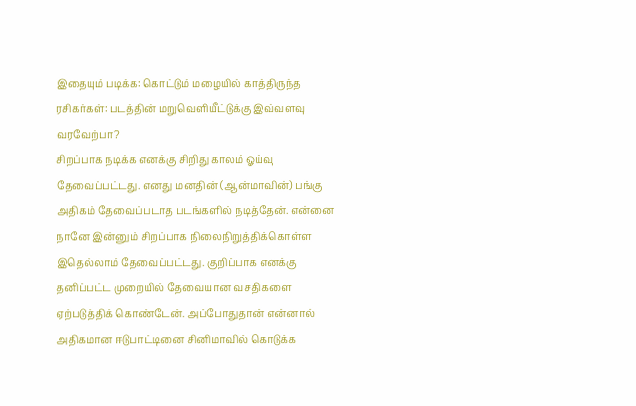இதையும் படிக்க: கொட்டும் மழையில் காத்திருந்த ரசிகர்கள்: படத்தின் மறுவெளியீட்டுக்கு இவ்வளவு வரவேற்பா?
சிறப்பாக நடிக்க எனக்கு சிறிது காலம் ஓய்வு தேவைப்பட்டது. எனது மனதின் (ஆன்மாவின்) பங்கு அதிகம் தேவைப்படாத படங்களில் நடித்தேன். என்னை நானே இன்னும் சிறப்பாக நிலைநிறுத்திக்கொள்ள இதெல்லாம் தேவைப்பட்டது. குறிப்பாக எனக்கு தனிப்பட்ட முறையில் தேவையான வசதிகளை ஏற்படுத்திக் கொண்டேன். அப்போதுதான் என்னால் அதிகமான ஈடுபாட்டினை சினிமாவில் கொடுக்க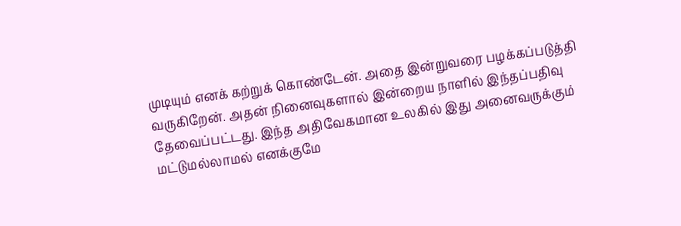முடியும் எனக் கற்றுக் கொண்டேன். அதை இன்றுவரை பழக்கப்படுத்தி வருகிறேன். அதன் நினைவுகளால் இன்றைய நாளில் இந்தப்பதிவு தேவைப்பட்டது. இந்த அதிவேகமான உலகில் இது அனைவருக்கும் மட்டுமல்லாமல் எனக்குமே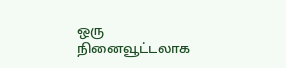ஒரு நினைவூட்டலாக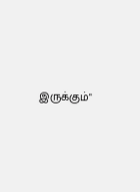இருக்கும்"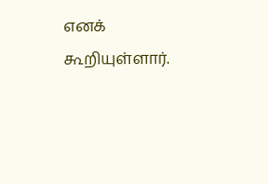எனக் கூறியுள்ளார்.